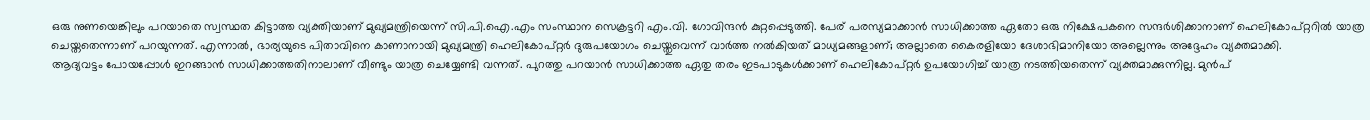ഒരു നുണയെങ്കിലും പറയാതെ സ്വസ്ഥത കിട്ടാത്ത വ്യക്തിയാണ് മുഖ്യമന്ത്രിയെന്ന് സി.പി.ഐ.എം സംസ്ഥാന സെക്രട്ടറി എം.വി. ഗോവിന്ദൻ കുറ്റപ്പെടുത്തി. പേര് പരസ്യമാക്കാൻ സാധിക്കാത്ത ഏതോ ഒരു നിക്ഷേപകനെ സന്ദർശിക്കാനാണ് ഹെലികോപ്റ്ററിൽ യാത്ര ചെയ്തതെന്നാണ് പറയുന്നത്. എന്നാൽ, ഭാര്യയുടെ പിതാവിനെ കാണാനായി മുഖ്യമന്ത്രി ഹെലികോപ്റ്റർ ദുരുപയോഗം ചെയ്തുവെന്ന് വാർത്ത നൽകിയത് മാധ്യമങ്ങളാണ്; അല്ലാതെ കൈരളിയോ ദേശാഭിമാനിയോ അല്ലെന്നും അദ്ദേഹം വ്യക്തമാക്കി.
ആദ്യവട്ടം പോയപ്പോൾ ഇറങ്ങാൻ സാധിക്കാത്തതിനാലാണ് വീണ്ടും യാത്ര ചെയ്യേണ്ടി വന്നത്. പുറത്തു പറയാൻ സാധിക്കാത്ത ഏതു തരം ഇടപാടുകൾക്കാണ് ഹെലികോപ്റ്റർ ഉപയോഗിച്ച് യാത്ര നടത്തിയതെന്ന് വ്യക്തമാക്കുന്നില്ല. മുൻപ്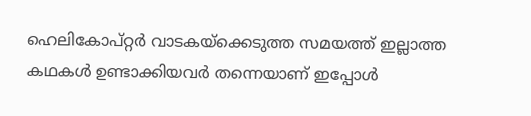ഹെലികോപ്റ്റർ വാടകയ്ക്കെടുത്ത സമയത്ത് ഇല്ലാത്ത കഥകൾ ഉണ്ടാക്കിയവർ തന്നെയാണ് ഇപ്പോൾ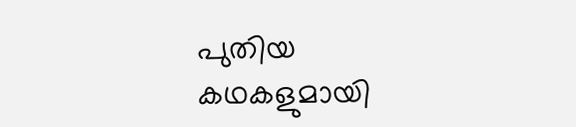പുതിയ കഥകളുമായി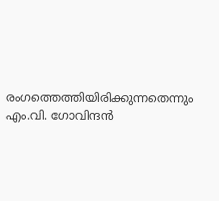രംഗത്തെത്തിയിരിക്കുന്നതെന്നും എം.വി. ഗോവിന്ദൻ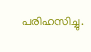പരിഹസിച്ചു.